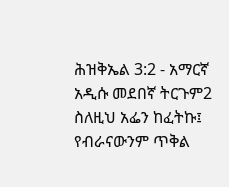ሕዝቅኤል 3:2 - አማርኛ አዲሱ መደበኛ ትርጉም2 ስለዚህ አፌን ከፈትኩ፤ የብራናውንም ጥቅል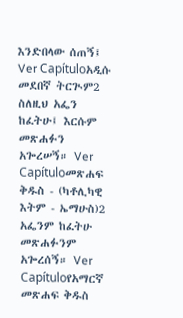እንድበላው ሰጠኝ፤ Ver Capítuloአዲሱ መደበኛ ትርጒም2 ስለዚህ አፌን ከፈትሁ፤ እርሱም መጽሐፉን አጐረሠኝ። Ver Capítuloመጽሐፍ ቅዱስ - (ካቶሊካዊ እትም - ኤማሁስ)2 አፌንም ከፈትሁ መጽሐፉንም አጐረሰኝ። Ver Capítuloየአማርኛ መጽሐፍ ቅዱስ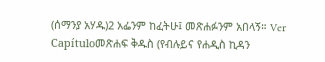(ሰማንያ አሃዱ)2 አፌንም ከፈትሁ፤ መጽሐፉንም አበላኝ። Ver Capítuloመጽሐፍ ቅዱስ (የብሉይና የሐዲስ ኪዳን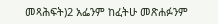መጻሕፍት)2 አፌንም ከፈትሁ መጽሐፉንም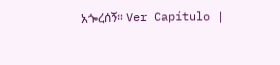አጐረሰኝ። Ver Capítulo |